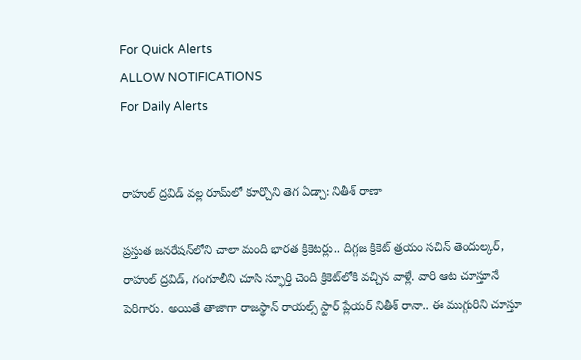For Quick Alerts
ALLOW NOTIFICATIONS
For Daily Alerts


రాహుల్ ద్రవిడ్ వల్ల రూమ్‌లో కూర్చొని తెగ ఏడ్చా: నితీశ్ రాణా

ప్రస్తుత జనరేషన్‌లోని చాలా మంది భారత క్రికెటర్లు.. దిగ్గజ క్రికెట్ త్రయం సచిన్ తెందుల్కర్, రాహుల్ ద్రవిడ్, గంగూలీని చూసి స్ఫూర్తి చెంది క్రికెట్‌లోకి వచ్చిన వాళ్లే. వారి ఆట చూస్తూనే పెరిగారు. అయితే తాజాగా రాజస్థాన్ రాయల్స్ స్టార్ ప్లేయర్ నితీశ్ రానా.. ఈ ముగ్గురిని చూస్తూ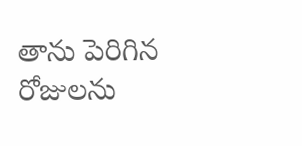తాను పెరిగిన రోజులను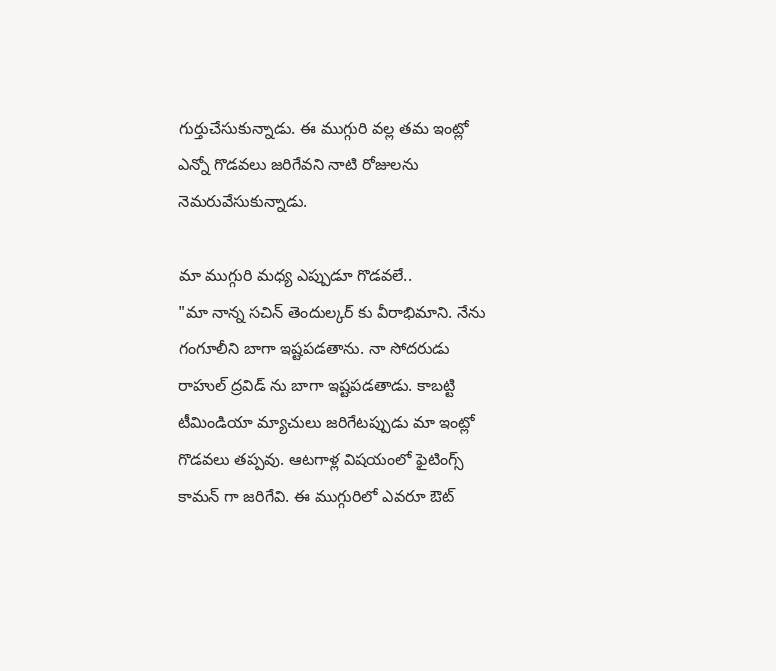గుర్తుచేసుకున్నాడు. ఈ ముగ్గురి వల్ల తమ ఇంట్లో ఎన్నో గొడవలు జరిగేవని నాటి రోజులను నెమరువేసుకున్నాడు.

మా ముగ్గురి మధ్య ఎప్పుడూ గొడవలే..
"మా నాన్న సచిన్ తెందుల్కర్ కు వీరాభిమాని. నేను గంగూలీని బాగా ఇష్టపడతాను. నా సోదరుడు రాహుల్ ద్రవిడ్ ను బాగా ఇష్టపడతాడు. కాబట్టి టీమిండియా మ్యాచులు జరిగేటప్పుడు మా ఇంట్లో గొడవలు తప్పవు. ఆటగాళ్ల విషయంలో ఫైటింగ్స్ కామన్ గా జరిగేవి. ఈ ముగ్గురిలో ఎవరూ ఔట్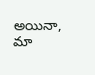అయినా, మా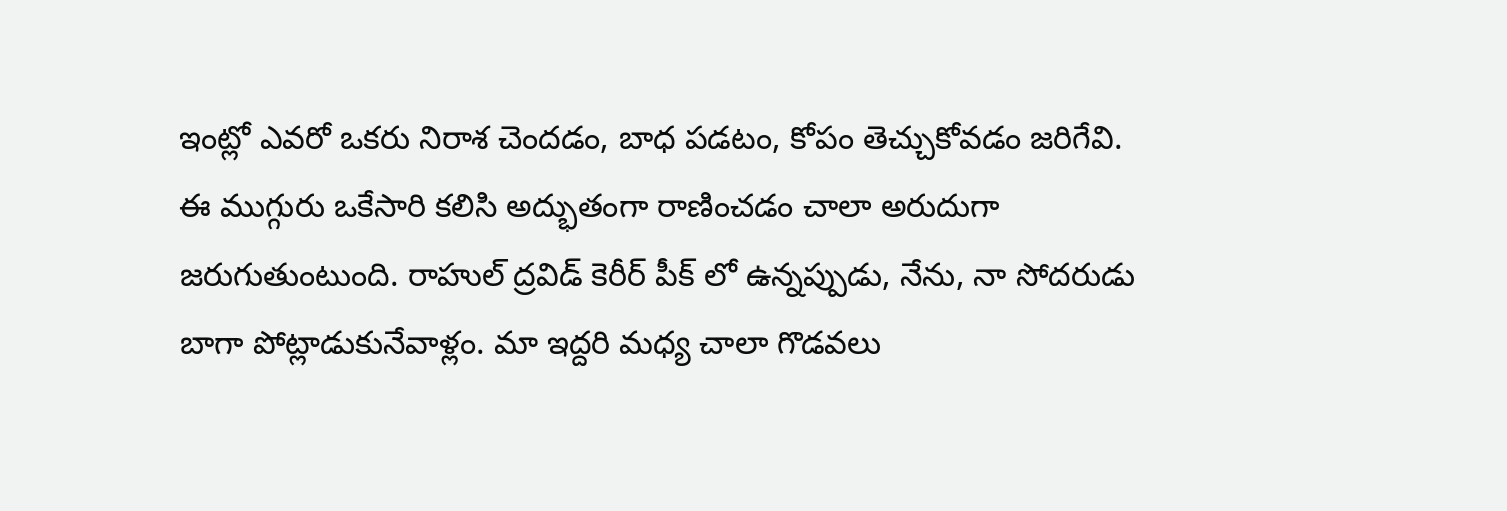ఇంట్లో ఎవరో ఒకరు నిరాశ చెందడం, బాధ పడటం, కోపం తెచ్చుకోవడం జరిగేవి. ఈ ముగ్గురు ఒకేసారి కలిసి అద్భుతంగా రాణించడం చాలా అరుదుగా జరుగుతుంటుంది. రాహుల్ ద్రవిడ్ కెరీర్ పీక్ లో ఉన్నప్పుడు, నేను, నా సోదరుడు బాగా పోట్లాడుకునేవాళ్లం. మా ఇద్దరి మధ్య చాలా గొడవలు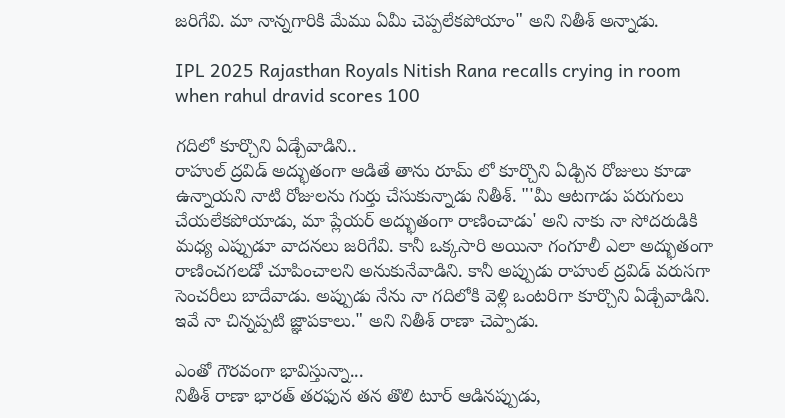జరిగేవి. మా నాన్నగారికి మేము ఏమీ చెప్పలేకపోయాం" అని నితీశ్ అన్నాడు.

IPL 2025 Rajasthan Royals Nitish Rana recalls crying in room when rahul dravid scores 100

గదిలో కూర్చొని ఏడ్చేవాడిని..
రాహుల్ ద్రవిడ్ అద్భుతంగా ఆడితే తాను రూమ్ లో కూర్చొని ఏడ్చిన రోజులు కూడా ఉన్నాయని నాటి రోజులను గుర్తు చేసుకున్నాడు నితీశ్. "'మీ ఆటగాడు పరుగులు చేయలేకపోయాడు, మా ప్లేయర్ అద్భుతంగా రాణించాడు' అని నాకు నా సోదరుడికి మధ్య ఎప్పుడూ వాదనలు జరిగేవి. కానీ ఒక్కసారి అయినా గంగూలీ ఎలా అద్భుతంగా రాణించగలడో చూపించాలని అనుకునేవాడిని. కానీ అప్పుడు రాహుల్ ద్రవిడ్ వరుసగా సెంచరీలు బాదేవాడు. అప్పుడు నేను నా గదిలోకి వెళ్లి ఒంటరిగా కూర్చొని ఏడ్చేవాడిని. ఇవే నా చిన్నప్పటి జ్ఞాపకాలు." అని నితీశ్ రాణా చెప్పాడు.

ఎంతో గౌరవంగా భావిస్తున్నా...
నితీశ్ రాణా భారత్ తరఫున తన తొలి టూర్ ఆడినప్పుడు,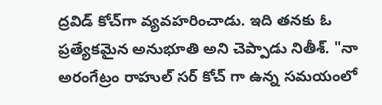ద్రవిడ్ కోచ్‌గా వ్యవహరించాడు. ఇది తనకు ఓ ప్రత్యేకమైన అనుభూతి అని చెప్పాడు నితీశ్. "నా అరంగేట్రం రాహుల్ సర్ కోచ్ గా ఉన్న సమయంలో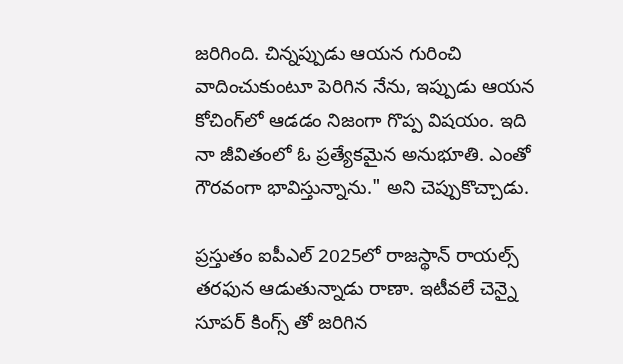జరిగింది. చిన్నప్పుడు ఆయన గురించి వాదించుకుంటూ పెరిగిన నేను, ఇప్పుడు ఆయన కోచింగ్‌లో ఆడడం నిజంగా గొప్ప విషయం. ఇది నా జీవితంలో ఓ ప్రత్యేకమైన అనుభూతి. ఎంతో గౌరవంగా భావిస్తున్నాను." అని చెప్పుకొచ్చాడు.

ప్రస్తుతం ఐపీఎల్ 2025లో రాజస్థాన్ రాయల్స్ తరఫున ఆడుతున్నాడు రాణా. ఇటీవలే చెన్నై సూపర్ కింగ్స్ తో జరిగిన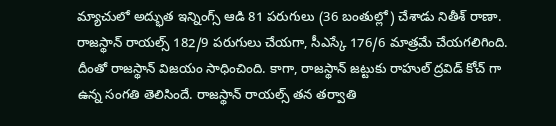మ్యాచులో అద్భుత ఇన్నింగ్స్ ఆడి 81 పరుగులు (36 బంతుల్లో) చేశాడు నితీశ్ రాణా. రాజస్థాన్ రాయల్స్ 182/9 పరుగులు చేయగా, సీఎస్కే 176/6 మాత్రమే చేయగలిగింది. దీంతో రాజస్థాన్ విజయం సాధించింది. కాగా, రాజస్థాన్ జట్టుకు రాహుల్ ద్రవిడ్ కోచ్ గా ఉన్న సంగతి తెలిసిందే. రాజస్థాన్ రాయల్స్ తన తర్వాతి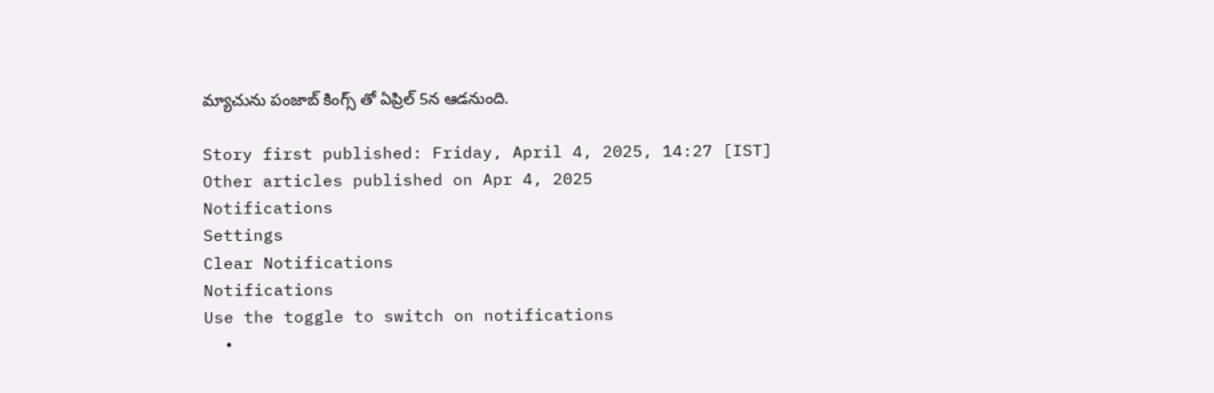మ్యాచును పంజాబ్ కింగ్స్ తో ఏప్రిల్ 5న ఆడనుంది.

Story first published: Friday, April 4, 2025, 14:27 [IST]
Other articles published on Apr 4, 2025
Notifications
Settings
Clear Notifications
Notifications
Use the toggle to switch on notifications
  •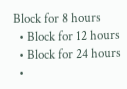Block for 8 hours
  • Block for 12 hours
  • Block for 24 hours
  •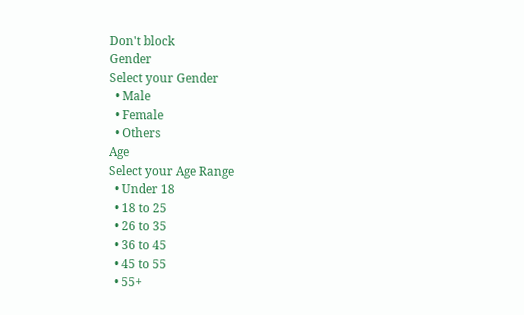Don't block
Gender
Select your Gender
  • Male
  • Female
  • Others
Age
Select your Age Range
  • Under 18
  • 18 to 25
  • 26 to 35
  • 36 to 45
  • 45 to 55
  • 55+